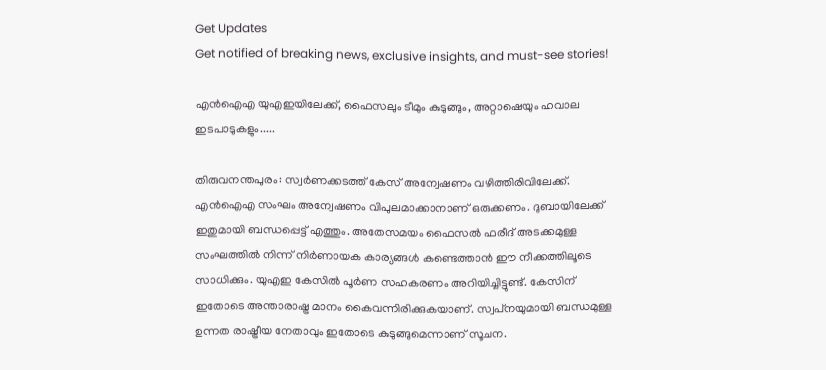Get Updates
Get notified of breaking news, exclusive insights, and must-see stories!

എന്‍ഐഎ യുഎഇയിലേക്ക്, ഫൈസലും ടീമും കുടുങ്ങും, അറ്റാഷെയും ഹവാല ഇടപാടുകളും.....

തിരുവനന്തപുരം: സ്വര്‍ണക്കടത്ത് കേസ് അന്വേഷണം വഴിത്തിരിവിലേക്ക്. എന്‍ഐഎ സംഘം അന്വേഷണം വിപുലമാക്കാനാണ് ഒരുക്കണം. ദുബായിലേക്ക് ഇതുമായി ബന്ധപ്പെട്ട് എത്തും. അതേസമയം ഫൈസല്‍ ഫരീദ് അടക്കമുള്ള സംഘത്തില്‍ നിന്ന് നിര്‍ണായക കാര്യങ്ങള്‍ കണ്ടെത്താന്‍ ഈ നീക്കത്തിലൂടെ സാധിക്കും. യുഎഇ കേസില്‍ പൂര്‍ണ സഹകരണം അറിയിച്ചിട്ടുണ്ട്. കേസിന് ഇതോടെ അന്താരാഷ്ട്ര മാനം കൈവന്നിരിക്കുകയാണ്. സ്വപ്‌നയുമായി ബന്ധമുള്ള ഉന്നത രാഷ്ട്രീയ നേതാവും ഇതോടെ കുടുങ്ങുമെന്നാണ് സൂചന.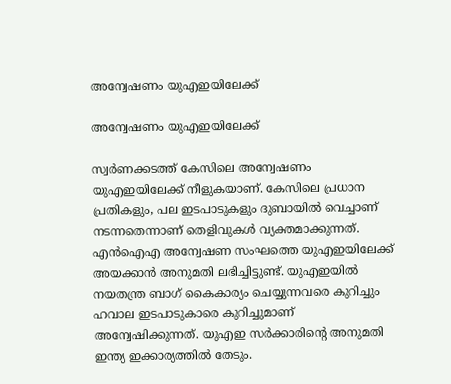അന്വേഷണം യുഎഇയിലേക്ക്

അന്വേഷണം യുഎഇയിലേക്ക്

സ്വര്‍ണക്കടത്ത് കേസിലെ അന്വേഷണം യുഎഇയിലേക്ക് നീളുകയാണ്. കേസിലെ പ്രധാന പ്രതികളും, പല ഇടപാടുകളും ദുബായില്‍ വെച്ചാണ് നടന്നതെന്നാണ് തെളിവുകള്‍ വ്യക്തമാക്കുന്നത്. എന്‍ഐഎ അന്വേഷണ സംഘത്തെ യുഎഇയിലേക്ക് അയക്കാന്‍ അനുമതി ലഭിച്ചിട്ടുണ്ട്. യുഎഇയില്‍ നയതന്ത്ര ബാഗ് കൈകാര്യം ചെയ്യുന്നവരെ കുറിച്ചും ഹവാല ഇടപാടുകാരെ കുറിച്ചുമാണ് അന്വേഷിക്കുന്നത്. യുഎഇ സര്‍ക്കാരിന്റെ അനുമതി ഇന്ത്യ ഇക്കാര്യത്തില്‍ തേടും.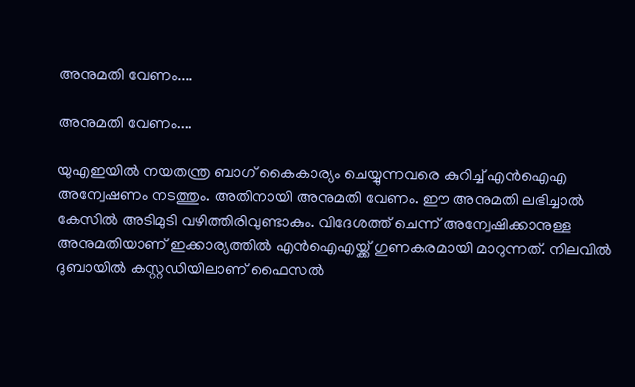അനുമതി വേണം....

അനുമതി വേണം....

യുഎഇയില്‍ നയതന്ത്ര ബാഗ് കൈകാര്യം ചെയ്യുന്നവരെ കുറിച്ച് എന്‍ഐഎ അന്വേഷണം നടത്തും. അതിനായി അനുമതി വേണം. ഈ അനുമതി ലഭിച്ചാല്‍ കേസില്‍ അടിമുടി വഴിത്തിരിവുണ്ടാകും. വിദേശത്ത് ചെന്ന് അന്വേഷിക്കാനുള്ള അനുമതിയാണ് ഇക്കാര്യത്തില്‍ എന്‍ഐഎയ്ക്ക് ഗുണകരമായി മാറുന്നത്. നിലവില്‍ ദുബായില്‍ കസ്റ്റഡിയിലാണ് ഫൈസല്‍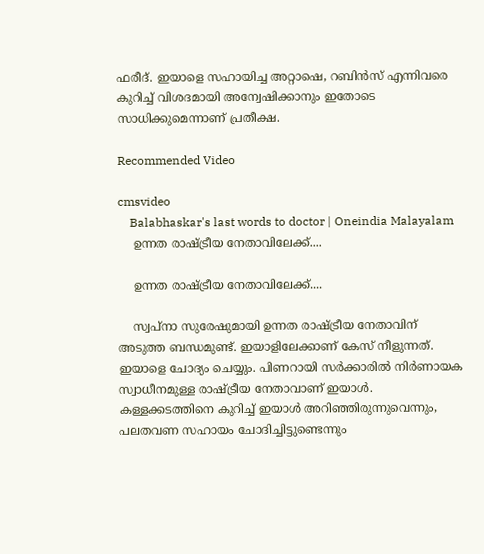ഫരീദ്. ഇയാളെ സഹായിച്ച അറ്റാഷെ, റബിന്‍സ് എന്നിവരെ കുറിച്ച് വിശദമായി അന്വേഷിക്കാനും ഇതോടെ സാധിക്കുമെന്നാണ് പ്രതീക്ഷ.

Recommended Video

cmsvideo
    Balabhaskar's last words to doctor | Oneindia Malayalam
    ഉന്നത രാഷ്ട്രീയ നേതാവിലേക്ക്....

    ഉന്നത രാഷ്ട്രീയ നേതാവിലേക്ക്....

    സ്വപ്‌നാ സുരേഷുമായി ഉന്നത രാഷ്ട്രീയ നേതാവിന് അടുത്ത ബന്ധമുണ്ട്. ഇയാളിലേക്കാണ് കേസ് നീളുന്നത്. ഇയാളെ ചോദ്യം ചെയ്യും. പിണറായി സര്‍ക്കാരില്‍ നിര്‍ണായക സ്വാധീനമുള്ള രാഷ്ട്രീയ നേതാവാണ് ഇയാള്‍. കള്ളക്കടത്തിനെ കുറിച്ച് ഇയാള്‍ അറിഞ്ഞിരുന്നുവെന്നും, പലതവണ സഹായം ചോദിച്ചിട്ടുണ്ടെന്നും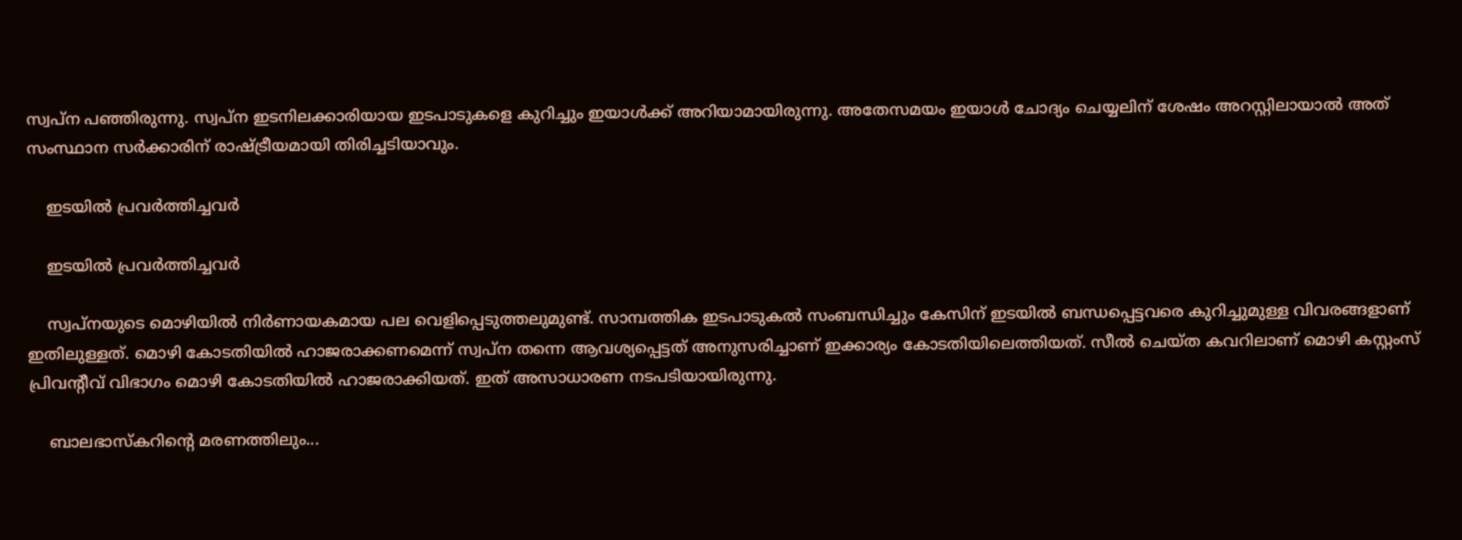സ്വപ്‌ന പഞ്ഞിരുന്നു. സ്വപ്‌ന ഇടനിലക്കാരിയായ ഇടപാടുകളെ കുറിച്ചും ഇയാള്‍ക്ക് അറിയാമായിരുന്നു. അതേസമയം ഇയാള്‍ ചോദ്യം ചെയ്യലിന് ശേഷം അറസ്റ്റിലായാല്‍ അത് സംസ്ഥാന സര്‍ക്കാരിന് രാഷ്ട്രീയമായി തിരിച്ചടിയാവും.

    ഇടയില്‍ പ്രവര്‍ത്തിച്ചവര്‍

    ഇടയില്‍ പ്രവര്‍ത്തിച്ചവര്‍

    സ്വപ്‌നയുടെ മൊഴിയില്‍ നിര്‍ണായകമായ പല വെളിപ്പെടുത്തലുമുണ്ട്. സാമ്പത്തിക ഇടപാടുകല്‍ സംബന്ധിച്ചും കേസിന് ഇടയില്‍ ബന്ധപ്പെട്ടവരെ കുറിച്ചുമുള്ള വിവരങ്ങളാണ് ഇതിലുള്ളത്. മൊഴി കോടതിയില്‍ ഹാജരാക്കണമെന്ന് സ്വപ്‌ന തന്നെ ആവശ്യപ്പെട്ടത് അനുസരിച്ചാണ് ഇക്കാര്യം കോടതിയിലെത്തിയത്. സീല്‍ ചെയ്ത കവറിലാണ് മൊഴി കസ്റ്റംസ് പ്രിവന്റീവ് വിഭാഗം മൊഴി കോടതിയില്‍ ഹാജരാക്കിയത്. ഇത് അസാധാരണ നടപടിയായിരുന്നു.

    ബാലഭാസ്‌കറിന്റെ മരണത്തിലും...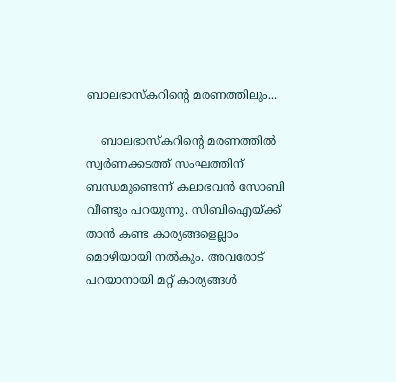ബാലഭാസ്‌കറിന്റെ മരണത്തിലും...

    ബാലഭാസ്‌കറിന്റെ മരണത്തില്‍ സ്വര്‍ണക്കടത്ത് സംഘത്തിന് ബന്ധമുണ്ടെന്ന് കലാഭവന്‍ സോബി വീണ്ടും പറയുന്നു. സിബിഐയ്ക്ക് താന്‍ കണ്ട കാര്യങ്ങളെല്ലാം മൊഴിയായി നല്‍കും. അവരോട് പറയാനായി മറ്റ് കാര്യങ്ങള്‍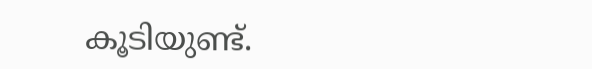കൂടിയുണ്ട്.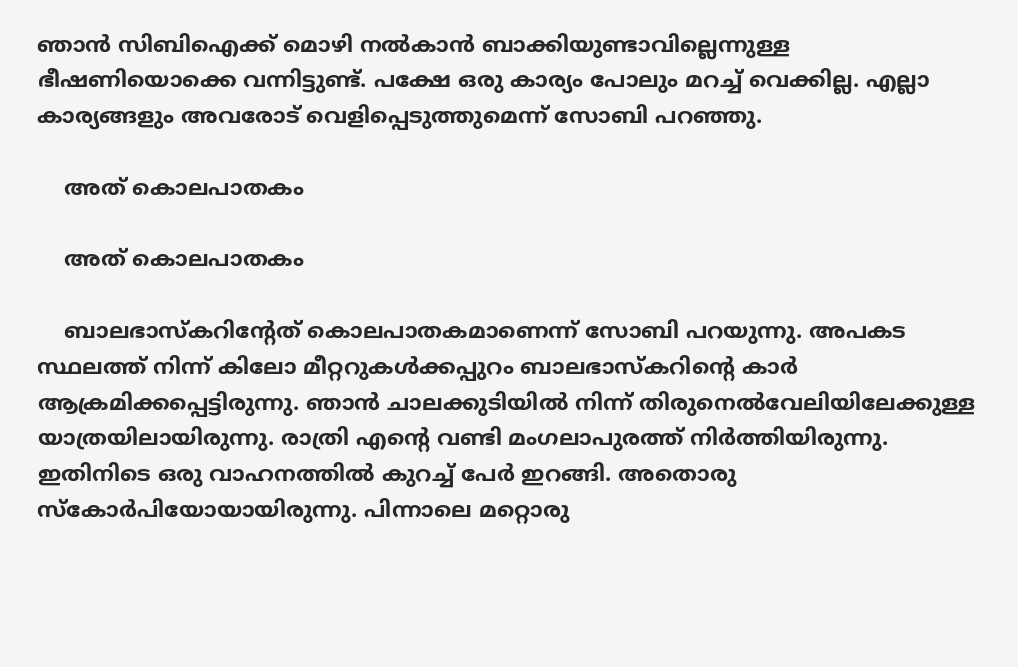ഞാന്‍ സിബിഐക്ക് മൊഴി നല്‍കാന്‍ ബാക്കിയുണ്ടാവില്ലെന്നുള്ള ഭീഷണിയൊക്കെ വന്നിട്ടുണ്ട്. പക്ഷേ ഒരു കാര്യം പോലും മറച്ച് വെക്കില്ല. എല്ലാ കാര്യങ്ങളും അവരോട് വെളിപ്പെടുത്തുമെന്ന് സോബി പറഞ്ഞു.

    അത് കൊലപാതകം

    അത് കൊലപാതകം

    ബാലഭാസ്‌കറിന്റേത് കൊലപാതകമാണെന്ന് സോബി പറയുന്നു. അപകട സ്ഥലത്ത് നിന്ന് കിലോ മീറ്ററുകള്‍ക്കപ്പുറം ബാലഭാസ്‌കറിന്റെ കാര്‍ ആക്രമിക്കപ്പെട്ടിരുന്നു. ഞാന്‍ ചാലക്കുടിയില്‍ നിന്ന് തിരുനെല്‍വേലിയിലേക്കുള്ള യാത്രയിലായിരുന്നു. രാത്രി എന്റെ വണ്ടി മംഗലാപുരത്ത് നിര്‍ത്തിയിരുന്നു. ഇതിനിടെ ഒരു വാഹനത്തില്‍ കുറച്ച് പേര്‍ ഇറങ്ങി. അതൊരു സ്‌കോര്‍പിയോയായിരുന്നു. പിന്നാലെ മറ്റൊരു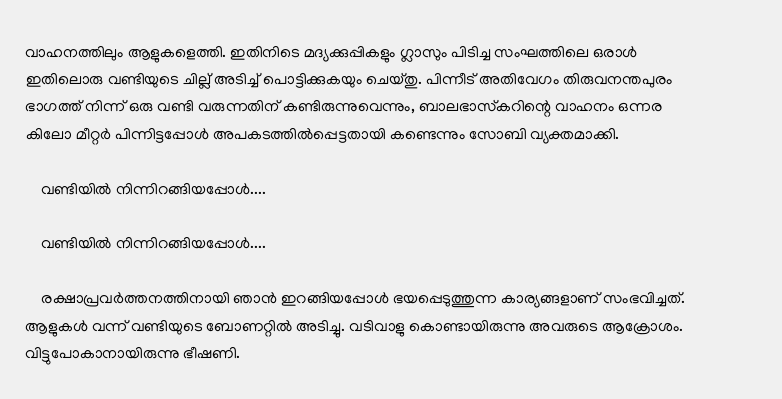വാഹനത്തിലും ആളുകളെത്തി. ഇതിനിടെ മദ്യക്കുപ്പികളും ഗ്ലാസും പിടിച്ച സംഘത്തിലെ ഒരാള്‍ ഇതിലൊരു വണ്ടിയുടെ ചില്ല് അടിച്ച് പൊട്ടിക്കുകയും ചെയ്തു. പിന്നീട് അതിവേഗം തിരുവനന്തപുരം ഭാഗത്ത് നിന്ന് ഒരു വണ്ടി വരുന്നതിന് കണ്ടിരുന്നുവെന്നും, ബാലഭാസ്‌കറിന്റെ വാഹനം ഒന്നര കിലോ മീറ്റര്‍ പിന്നിട്ടപ്പോള്‍ അപകടത്തില്‍പ്പെട്ടതായി കണ്ടെന്നും സോബി വ്യക്തമാക്കി.

    വണ്ടിയില്‍ നിന്നിറങ്ങിയപ്പോള്‍....

    വണ്ടിയില്‍ നിന്നിറങ്ങിയപ്പോള്‍....

    രക്ഷാപ്രവര്‍ത്തനത്തിനായി ഞാന്‍ ഇറങ്ങിയപ്പോള്‍ ഭയപ്പെടുത്തുന്ന കാര്യങ്ങളാണ് സംഭവിച്ചത്. ആളുകള്‍ വന്ന് വണ്ടിയുടെ ബോണറ്റില്‍ അടിച്ചു. വടിവാളു കൊണ്ടായിരുന്നു അവരുടെ ആക്രോശം. വിട്ടുപോകാനായിരുന്നു ഭീഷണി.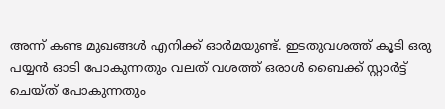അന്ന് കണ്ട മുഖങ്ങള്‍ എനിക്ക് ഓര്‍മയുണ്ട്. ഇടതുവശത്ത് കൂടി ഒരു പയ്യന്‍ ഓടി പോകുന്നതും വലത് വശത്ത് ഒരാള്‍ ബൈക്ക് സ്റ്റാര്‍ട്ട് ചെയ്ത് പോകുന്നതും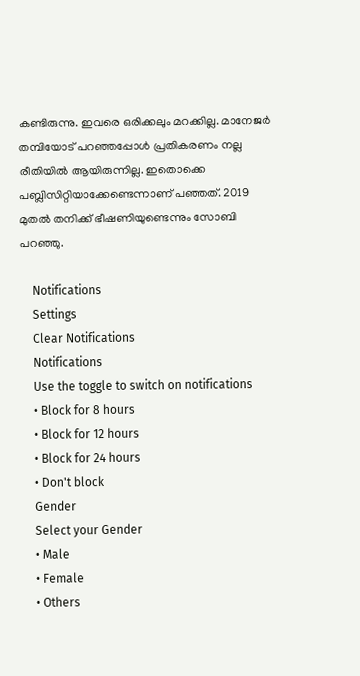കണ്ടിരുന്നു. ഇവരെ ഒരിക്കലും മറക്കില്ല. മാനേജര്‍ തമ്പിയോട് പറഞ്ഞപ്പോള്‍ പ്രതികരണം നല്ല രീതിയില്‍ ആയിരുന്നില്ല. ഇതൊക്കെ പബ്ലിസിറ്റിയാക്കേണ്ടെന്നാണ് പഞ്ഞത്. 2019 മുതല്‍ തനിക്ക് ഭീഷണിയുണ്ടെന്നും സോബി പറഞ്ഞു.

    Notifications
    Settings
    Clear Notifications
    Notifications
    Use the toggle to switch on notifications
    • Block for 8 hours
    • Block for 12 hours
    • Block for 24 hours
    • Don't block
    Gender
    Select your Gender
    • Male
    • Female
    • Others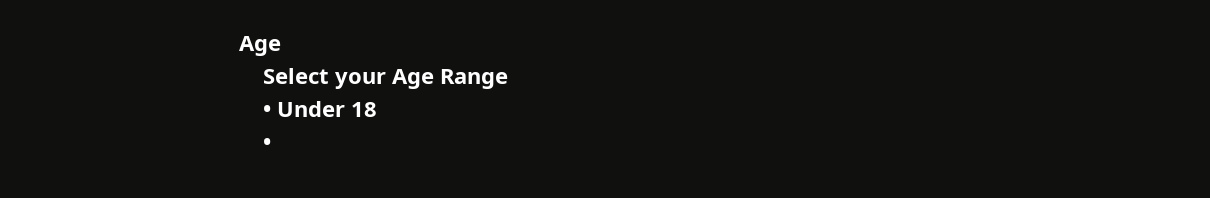Age
    Select your Age Range
    • Under 18
    •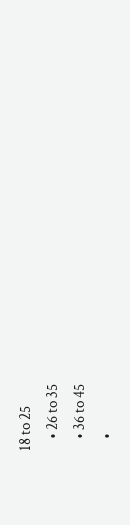18 to 25
    • 26 to 35
    • 36 to 45
    •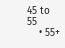45 to 55
    • 55+